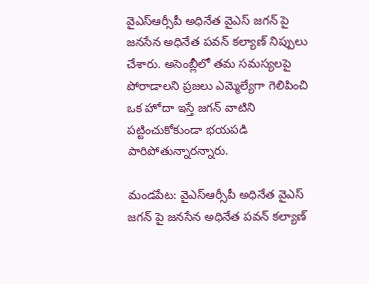వైఎస్ఆర్సీపీ అధినేత వైఎస్ జగన్ పై జనసేన అధినేత పవన్ కల్యాణ్ నిప్పులు చేశారు. అసెంబ్లీలో తమ సమస్యలపై పోరాడాలని ప్రజలు ఎమ్మెల్యేగా గెలిపించి ఒక హోదా ఇస్తే జగన్ వాటిని పట్టించుకోకుండా భయపడి పారిపోతున్నారన్నారు.

మండపేట: వైఎస్ఆర్సీపీ అధినేత వైఎస్ జగన్ పై జనసేన అధినేత పవన్ కల్యాణ్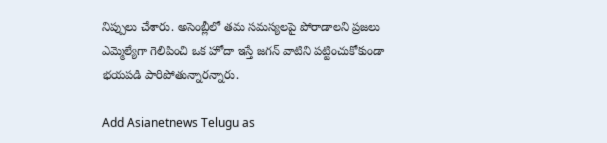నిప్పులు చేశారు. అసెంబ్లీలో తమ సమస్యలపై పోరాడాలని ప్రజలు ఎమ్మెల్యేగా గెలిపించి ఒక హోదా ఇస్తే జగన్ వాటిని పట్టించుకోకుండా భయపడి పారిపోతున్నారన్నారు.

Add Asianetnews Telugu as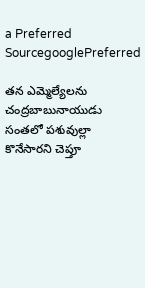a Preferred SourcegooglePreferred

తన ఎమ్మెల్యేలను చంద్రబాబునాయుడు సంతలో పశువుల్లా కొనేసారని చెప్తూ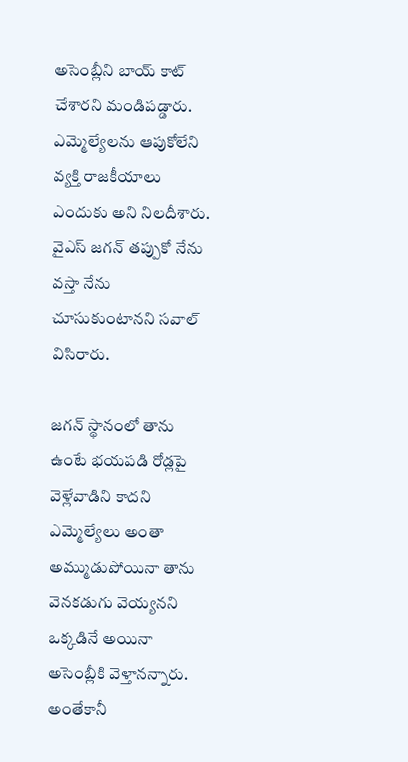అసెంబ్లీని బాయ్ కాట్ చేశారని మండిపడ్డారు. ఎమ్మెల్యేలను ఆపుకోలేని వ్యక్తి రాజకీయాలు ఎందుకు అని నిలదీశారు. వైఎస్ జగన్ తప్పుకో నేను వస్తా నేను చూసుకుంటానని సవాల్ విసిరారు.

జగన్ స్థానంలో తాను ఉంటే భయపడి రోడ్లపై వెళ్లేవాడిని కాదని ఎమ్మెల్యేలు అంతా అమ్ముడుపోయినా తాను వెనకడుగు వెయ్యనని ఒక్కడినే అయినా అసెంబ్లీకి వెళ్తానన్నారు. అంతేకానీ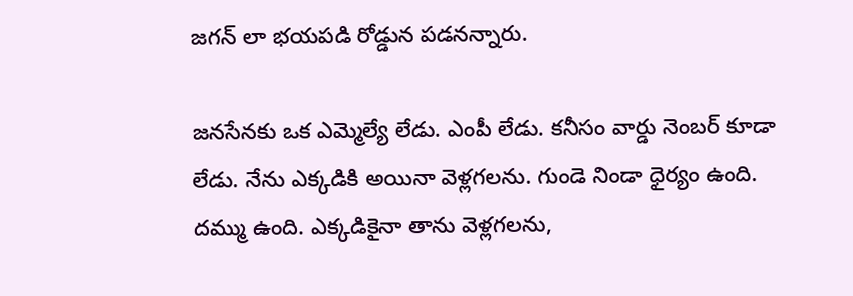జగన్ లా భయపడి రోడ్డున పడనన్నారు.

జనసేనకు ఒక ఎమ్మెల్యే లేడు. ఎంపీ లేడు. కనీసం వార్డు నెంబర్ కూడా లేడు. నేను ఎక్కడికి అయినా వెళ్లగలను. గుండె నిండా ధైర్యం ఉంది. దమ్ము ఉంది. ఎక్కడికైనా తాను వెళ్లగలను,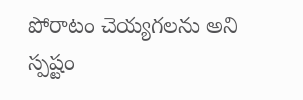పోరాటం చెయ్యగలను అని స్పష్టం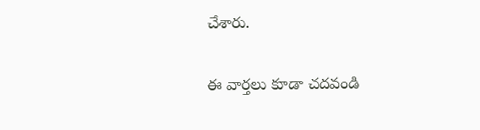చేశారు.

ఈ వార్తలు కూడా చదవండి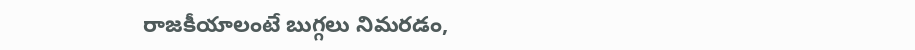రాజకీయాలంటే బుగ్గలు నిమరడం,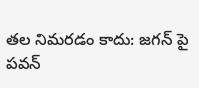తల నిమరడం కాదు: జగన్ పై పవన్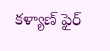కళ్యాణ్ ఫైర్